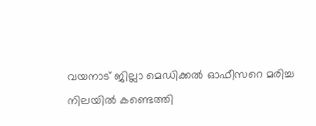വയനാട് ജില്ലാ മെഡിക്കല്‍ ഓഫീസറെ മരിച്ച നിലയില്‍ കണ്ടെത്തി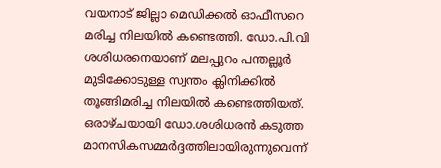വയനാട് ജില്ലാ മെഡിക്കല്‍ ഓഫീസറെ മരിച്ച നിലയില്‍ കണ്ടെത്തി. ഡോ.പി.വി ശശിധരനെയാണ് മലപ്പുറം പന്തല്ലൂര്‍ മുടിക്കോടുള്ള സ്വന്തം ക്ലിനിക്കില്‍ തൂങ്ങിമരിച്ച നിലയില്‍ കണ്ടെത്തിയത്. ഒരാഴ്ചയായി ഡോ.ശശിധരന്‍ കടുത്ത മാനസികസമ്മര്‍ദ്ദത്തിലായിരുന്നുവെന്ന്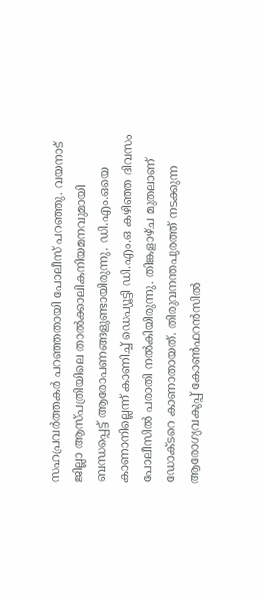സഹപ്രവര്‍ത്തകര്‍ പറഞ്ഞതായി പോലീസ് പറഞ്ഞു. വയനാട് ജില്ലാ ആസ്പത്രിയിലെ താല്‍ക്കാലികനിയമനവുമായി ബന്ധപ്പെട്ട് ആരോപണങ്ങളുണ്ടായിരുന്നു. ഡി.എം.ഒയെ കാണാനില്ലെന്ന് കാണിച്ച് ഡെപ്യൂട്ടി ഡി.എം.ഒ കഴിഞ്ഞ ദിവസം പോലീസില്‍ പരാതി നല്‍കിയിരുന്നു. തിങ്കളാഴ്ച മുതലാണ് ഡോക്ടറെ കാണാതായത്. തിരുവനന്തപുരത്ത് നടക്കുന്ന ആരോഗ്യവകുപ്പ് കോണ്‍ഫറന്‍സില്‍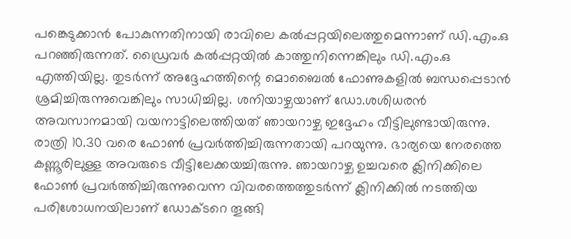പങ്കെടുക്കാന്‍ പോകുന്നതിനായി രാവിലെ കല്‍പ്പറ്റയിലെത്തുമെന്നാണ് ഡി.എം.ഒ പറഞ്ഞിരുന്നത്. ഡ്രൈവര്‍ കല്‍പ്പറ്റയില്‍ കാത്തുനിന്നെങ്കിലും ഡി.എം.ഒ എത്തിയില്ല. തുടര്‍ന്ന് അദ്ദേഹത്തിന്റെ മൊബൈല്‍ ഫോണുകളില്‍ ബന്ധപ്പെടാന്‍ ശ്രമിച്ചിരുന്നുവെങ്കിലും സാധിച്ചില്ല. ശനിയാഴ്ചയാണ് ഡോ.ശശിധരന്‍ അവസാനമായി വയനാട്ടിലെത്തിയത് ഞായറാഴ്ച ഇദ്ദേഹം വീട്ടിലുണ്ടായിരുന്നു. രാത്രി 10.30 വരെ ഫോണ്‍ പ്രവര്‍ത്തിച്ചിരുന്നതായി പറയുന്നു. ഭാര്യയെ നേരത്തെ കണ്ണൂരിലുള്ള അവരുടെ വീട്ടിലേക്കയച്ചിരുന്നു. ഞായറാഴ്ച ഉച്ചവരെ ക്ലിനിക്കിലെ ഫോണ്‍ പ്രവര്‍ത്തിച്ചിരുന്നുവെന്ന വിവരത്തെത്തുടര്‍ന്ന് ക്ലിനിക്കില്‍ നടത്തിയ പരിശോധനയിലാണ് ഡോക്ടറെ തൂങ്ങി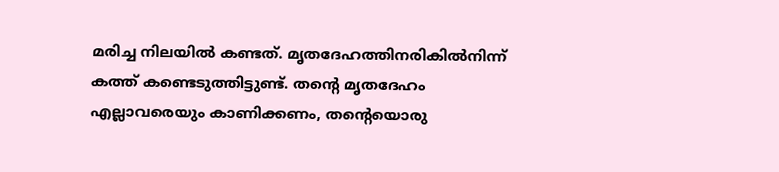മരിച്ച നിലയില്‍ കണ്ടത്. മൃതദേഹത്തിനരികില്‍നിന്ന് കത്ത് കണ്ടെടുത്തിട്ടുണ്ട്. തന്റെ മൃതദേഹം എല്ലാവരെയും കാണിക്കണം, തന്റെയൊരു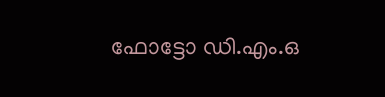ഫോട്ടോ ഡി.എം.ഒ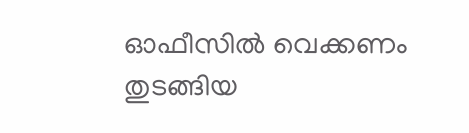ഓഫീസില്‍ വെക്കണം തുടങ്ങിയ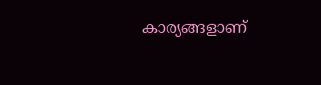കാര്യങ്ങളാണ്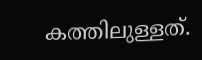കത്തിലുള്ളത്.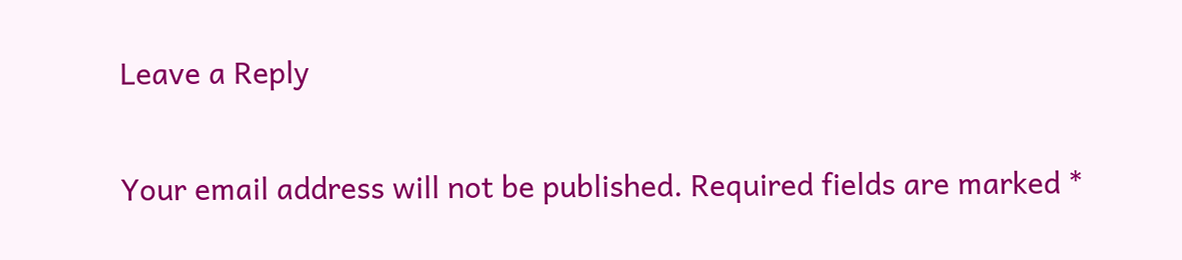Leave a Reply

Your email address will not be published. Required fields are marked *